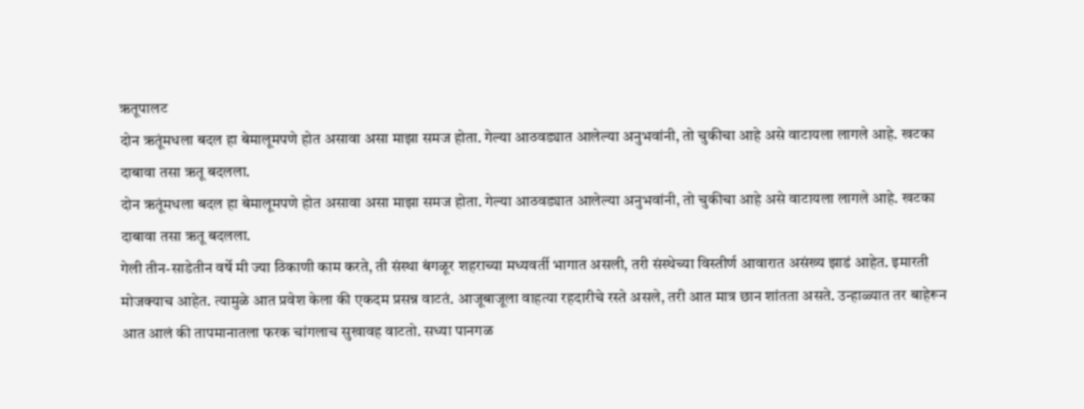ऋतूपालट
दोन ऋतूंमधला बदल हा बेमालूमपणे होत असावा असा माझा समज होता. गेल्या आठवड्यात आलेल्या अनुभवांनी, तो चुकीचा आहे असे वाटायला लागले आहे. खटका दाबावा तसा ऋतू बदलला.
दोन ऋतूंमधला बदल हा बेमालूमपणे होत असावा असा माझा समज होता. गेल्या आठवड्यात आलेल्या अनुभवांनी, तो चुकीचा आहे असे वाटायला लागले आहे. खटका दाबावा तसा ऋतू बदलला.
गेली तीन-साडेतीन वर्षे मी ज्या ठिकाणी काम करते, ती संस्था बंगळूर शहराच्या मध्यवर्ती भागात असली, तरी संस्थेच्या विस्तीर्ण आवारात असंख्य झाडं आहेत. इमारती मोजक्याच आहेत. त्यामुळे आत प्रवेश केला की एकदम प्रसन्न वाटतं. आजूबाजूला वाहत्या रहदारीचे रस्ते असले, तरी आत मात्र छान शांतता असते. उन्हाळ्यात तर बाहेरून आत आलं की तापमानातला फरक चांगलाच सुखावह वाटतो. सध्या पानगळ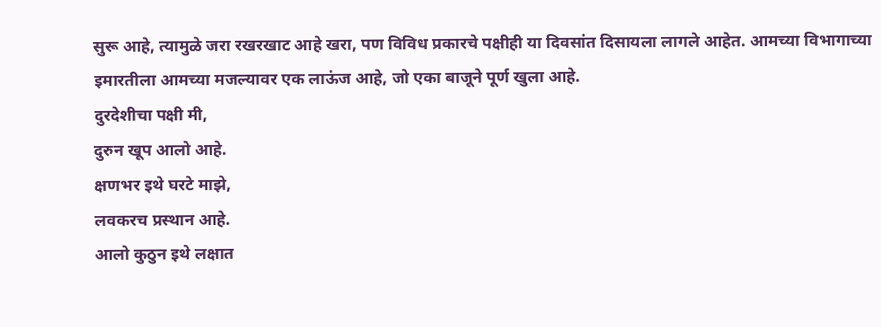सुरू आहे, त्यामुळे जरा रखरखाट आहे खरा, पण विविध प्रकारचे पक्षीही या दिवसांत दिसायला लागले आहेत. आमच्या विभागाच्या इमारतीला आमच्या मजल्यावर एक लाऊंज आहे, जो एका बाजूने पूर्ण खुला आहे.
दुरदेशीचा पक्षी मी,
दुरुन खूप आलो आहे.
क्षणभर इथे घरटे माझे,
लवकरच प्रस्थान आहे.
आलो कुठुन इथे लक्षात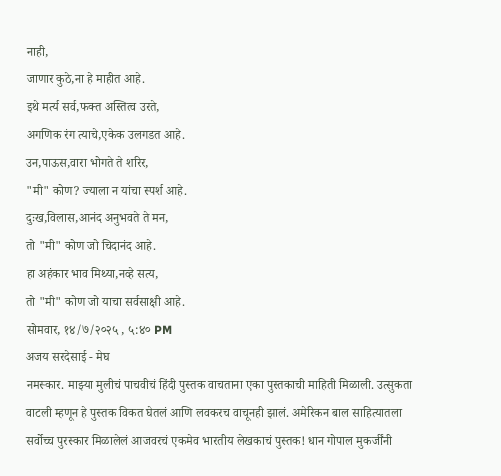नाही,
जाणार कुठे,ना हे माहीत आहे.
इथे मर्त्य सर्व,फक्त अस्तित्व उरते,
अगणिक रंग त्याचे,एकेक उलगडत आहे.
उन,पाऊस,वारा भोगते ते शरिर,
"मी" कोण? ज्याला न यांचा स्पर्श आहे.
दुःख,विलास,आनंद अनुभवते ते मन,
तो "मी" कोण जो चिदानंद आहे.
हा अहंकार भाव मिथ्या,नव्हे सत्य,
तो "मी" कोण जो याचा सर्वसाक्षी आहे.
सोमवार, १४/७/२०२५ , ५:४० PM
अजय सरदेसाई - मेघ
नमस्कार. माझ्या मुलीचं पाचवीचं हिंदी पुस्तक वाचताना एका पुस्तकाची माहिती मिळाली. उत्सुकता वाटली म्हणून हे पुस्तक विकत घेतलं आणि लवकरच वाचूनही झालं. अमेरिकन बाल साहित्यातला सर्वोच्च पुरस्कार मिळालेलं आजवरचं एकमेव भारतीय लेखकाचं पुस्तक! धान गोपाल मुकर्जींनी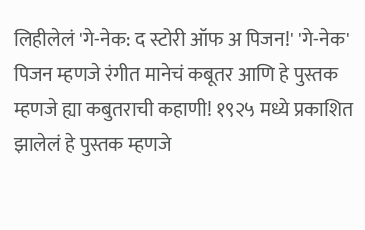लिहीलेलं 'गे-नेक: द स्टोरी ऑफ अ पिजन!' 'गे-नेक' पिजन म्हणजे रंगीत मानेचं कबूतर आणि हे पुस्तक म्हणजे ह्या कबुतराची कहाणी! १९२५ मध्ये प्रकाशित झालेलं हे पुस्तक म्हणजे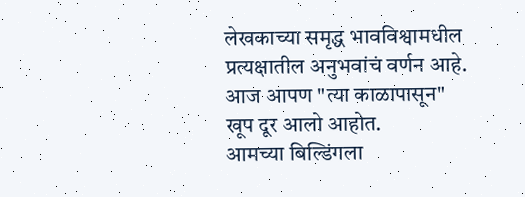लेखकाच्या समृद्ध भावविश्वामधील प्रत्यक्षातील अनुभवांचं वर्णन आहे. आज आपण "त्या काळापासून" खूप दूर आलो आहोत.
आमच्या बिल्डिंगला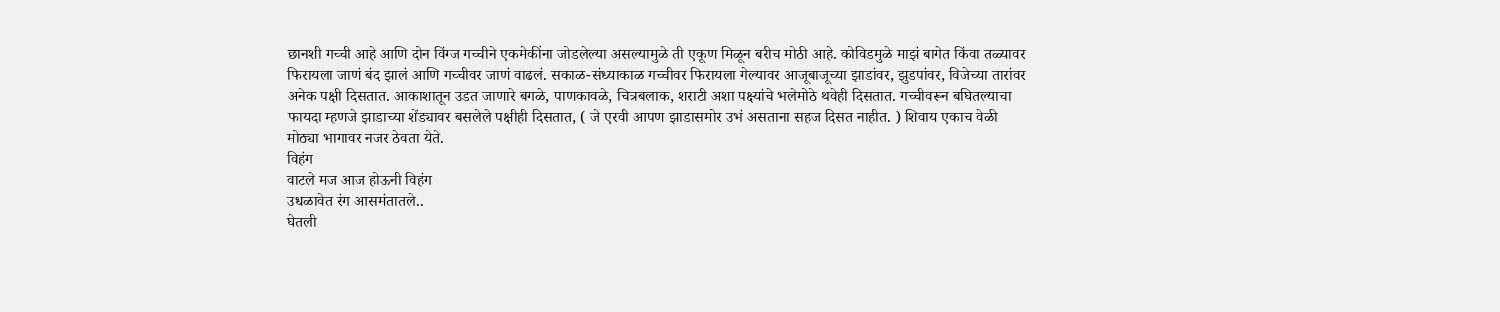छानशी गच्ची आहे आणि दोन विंग्ज गच्चीने एकमेकींना जोडलेल्या असल्यामुळे ती एकूण मिळून बरीच मोठी आहे. कोविडमुळे माझं बागेत किंवा तळ्यावर फिरायला जाणं बंद झालं आणि गच्चीवर जाणं वाढलं. सकाळ-संध्याकाळ गच्चीवर फिरायला गेल्यावर आजूबाजूच्या झाडांवर, झुडपांवर, विजेच्या तारांवर अनेक पक्षी दिसतात. आकाशातून उडत जाणारे बगळे, पाणकावळे, चित्रबलाक, शराटी अशा पक्ष्यांचे भलेमोठे थवेही दिसतात. गच्चीवरून बघितल्याचा फायदा म्हणजे झाडाच्या शेंड्यावर बसलेले पक्षीही दिसतात, ( जे एरवी आपण झाडासमोर उभं असताना सहज दिसत नाहीत. ) शिवाय एकाच वेळी मोठ्या भागावर नजर ठेवता येते.
विहंग
वाटले मज आज होऊनी विहंग
उधळावेत रंग आसमंतातले..
घेतली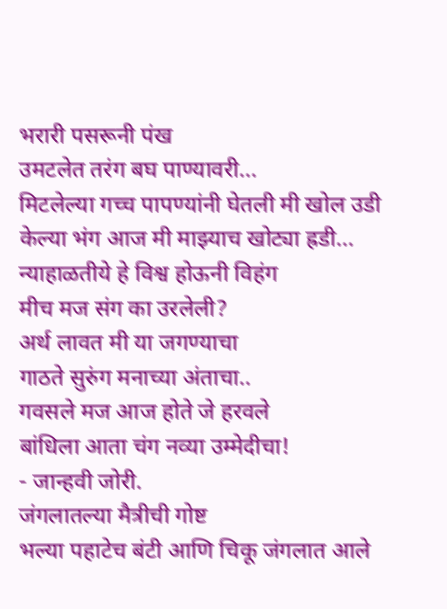भरारी पसरूनी पंख
उमटलेत तरंग बघ पाण्यावरी...
मिटलेल्या गच्च पापण्यांनी घेतली मी खोल उडी
केल्या भंग आज मी माझ्याच खोट्या ह्रडी...
न्याहाळतीये हे विश्व होऊनी विहंग
मीच मज संग का उरलेली?
अर्थ लावत मी या जगण्याचा
गाठते सुरुंग मनाच्या अंताचा..
गवसले मज आज होते जे हरवले
बांधिला आता चंग नव्या उम्मेदीचा!
- जान्हवी जोरी.
जंगलातल्या मैत्रीची गोष्ट
भल्या पहाटेच बंटी आणि चिकू जंगलात आले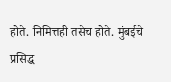होते. निमित्तही तसेच होते. मुंबईचे प्रसिद्ध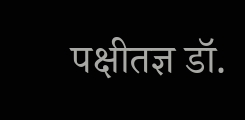पक्षीतज्ञ डॉ.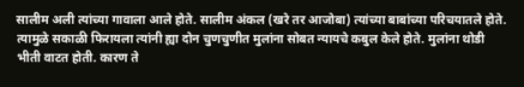सालीम अली त्यांच्या गावाला आले होते. सालीम अंकल (खरे तर आजोबा) त्यांच्या बाबांच्या परिचयातले होते. त्यामुळे सकाळी फिरायला त्यांनी ह्या दोन चुणचुणीत मुलांना सोबत न्यायचे कबुल केले होते. मुलांना थोडी भीती वाटत होती. कारण ते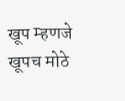खूप म्हणजे खूपच मोठे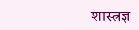शास्त्रज्ञ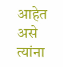आहेत असे त्यांना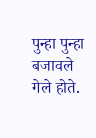पुन्हा पुन्हा बजावले गेले होते.